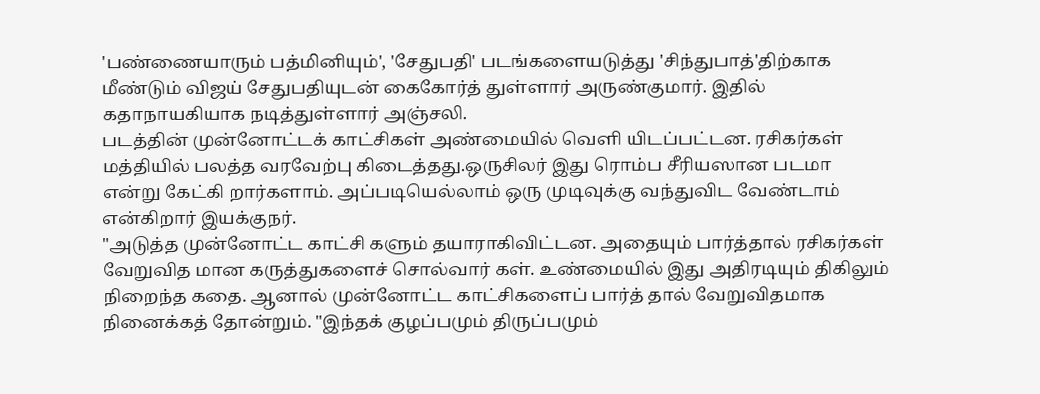'பண்ணையாரும் பத்மினியும்', 'சேதுபதி' படங்களையடுத்து 'சிந்துபாத்'திற்காக மீண்டும் விஜய் சேதுபதியுடன் கைகோர்த் துள்ளார் அருண்குமார். இதில் கதாநாயகியாக நடித்துள்ளார் அஞ்சலி.
படத்தின் முன்னோட்டக் காட்சிகள் அண்மையில் வெளி யிடப்பட்டன. ரசிகர்கள் மத்தியில் பலத்த வரவேற்பு கிடைத்தது.ஒருசிலர் இது ரொம்ப சீரியஸான படமா என்று கேட்கி றார்களாம். அப்படியெல்லாம் ஒரு முடிவுக்கு வந்துவிட வேண்டாம் என்கிறார் இயக்குநர்.
"அடுத்த முன்னோட்ட காட்சி களும் தயாராகிவிட்டன. அதையும் பார்த்தால் ரசிகர்கள் வேறுவித மான கருத்துகளைச் சொல்வார் கள். உண்மையில் இது அதிரடியும் திகிலும் நிறைந்த கதை. ஆனால் முன்னோட்ட காட்சிகளைப் பார்த் தால் வேறுவிதமாக நினைக்கத் தோன்றும். "இந்தக் குழப்பமும் திருப்பமும்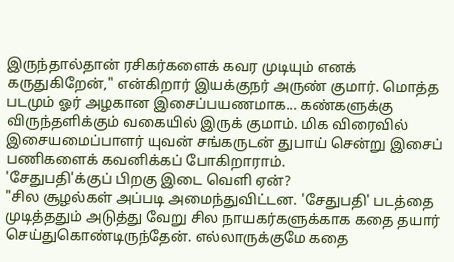இருந்தால்தான் ரசிகர்களைக் கவர முடியும் எனக் கருதுகிறேன்," என்கிறார் இயக்குநர் அருண் குமார். மொத்த படமும் ஓர் அழகான இசைப்பயணமாக... கண்களுக்கு விருந்தளிக்கும் வகையில் இருக் குமாம். மிக விரைவில் இசையமைப்பாளர் யுவன் சங்கருடன் துபாய் சென்று இசைப் பணிகளைக் கவனிக்கப் போகிறாராம்.
'சேதுபதி'க்குப் பிறகு இடை வெளி ஏன்?
"சில சூழல்கள் அப்படி அமைந்துவிட்டன. 'சேதுபதி' படத்தை முடித்ததும் அடுத்து வேறு சில நாயகர்களுக்காக கதை தயார் செய்துகொண்டிருந்தேன். எல்லாருக்குமே கதை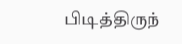பிடித்திருந்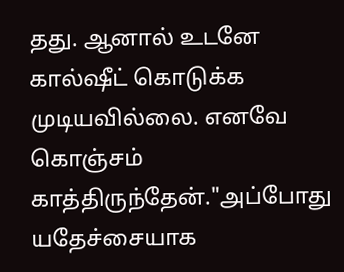தது. ஆனால் உடனே கால்ஷீட் கொடுக்க முடியவில்லை. எனவே கொஞ்சம் காத்திருந்தேன்."அப்போது யதேச்சையாக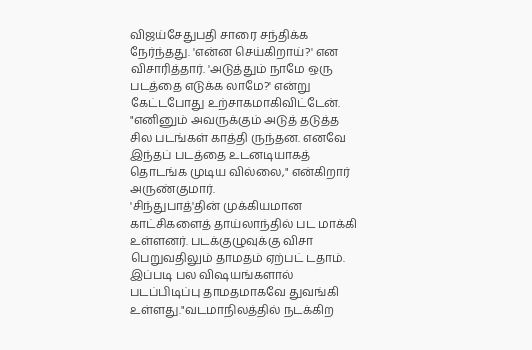விஜய்சேதுபதி சாரை சந்திக்க நேர்ந்தது. 'என்ன செய்கிறாய்?' என விசாரித்தார். 'அடுத்தும் நாமே ஒரு படத்தை எடுக்க லாமே?' என்று கேட்டபோது உற்சாகமாகிவிட்டேன்.
"எனினும் அவருக்கும் அடுத் தடுத்த சில படங்கள் காத்தி ருந்தன. எனவே இந்தப் படத்தை உடனடியாகத் தொடங்க முடிய வில்லை," என்கிறார் அருண்குமார்.
'சிந்துபாத்'தின் முக்கியமான காட்சிகளைத் தாய்லாந்தில் பட மாக்கி உள்ளனர். படக்குழுவுக்கு விசா பெறுவதிலும் தாமதம் ஏற்பட் டதாம். இப்படி பல விஷயங்களால் படப்பிடிப்பு தாமதமாகவே துவங்கி உள்ளது."வடமாநிலத்தில் நடக்கிற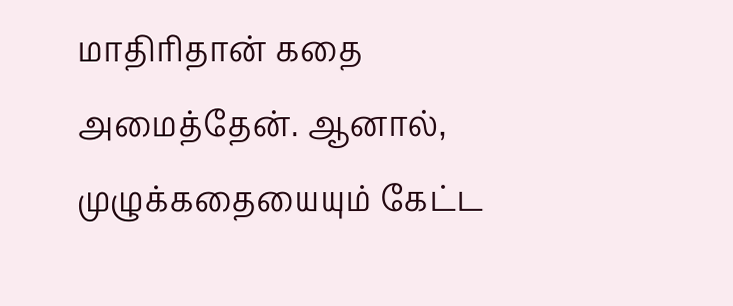மாதிரிதான் கதை அமைத்தேன். ஆனால், முழுக்கதையையும் கேட்ட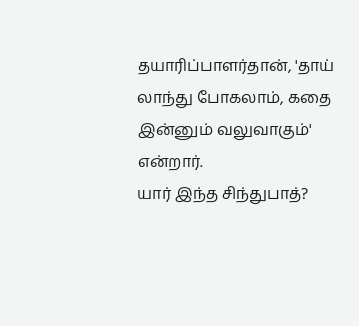தயாரிப்பாளர்தான், 'தாய் லாந்து போகலாம், கதை இன்னும் வலுவாகும்' என்றார்.
யார் இந்த சிந்துபாத்?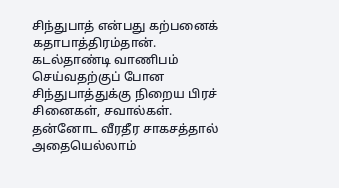சிந்துபாத் என்பது கற்பனைக் கதாபாத்திரம்தான். கடல்தாண்டி வாணிபம் செய்வதற்குப் போன சிந்துபாத்துக்கு நிறைய பிரச் சினைகள், சவால்கள். தன்னோட வீரதீர சாகசத்தால் அதையெல்லாம்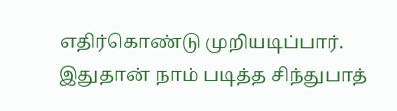எதிர்கொண்டு முறியடிப்பார். இதுதான் நாம் படித்த சிந்துபாத்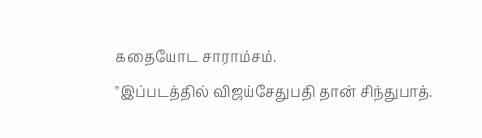கதையோட சாராம்சம்.
"இப்படத்தில் விஜய்சேதுபதி தான் சிந்துபாத்.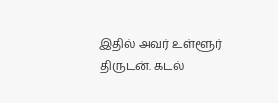இதில் அவர் உள்ளூர் திருடன். கடல்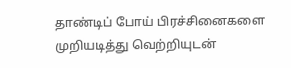தாண்டிப் போய் பிரச்சினைகளை முறியடித்து வெற்றியுடன்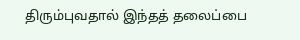திரும்புவதால் இந்தத் தலைப்பை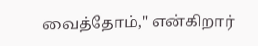வைத்தோம்," என்கிறார்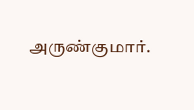அருண்குமார்.